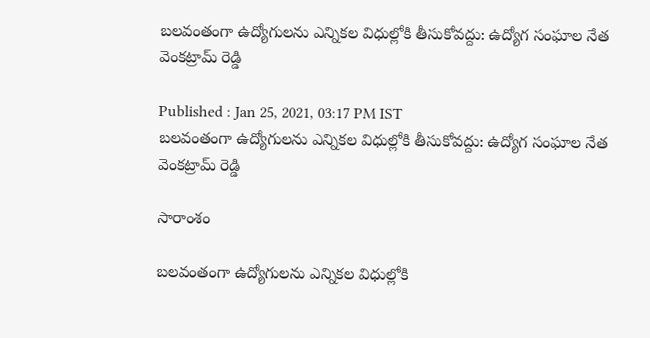బలవంతంగా ఉద్యోగులను ఎన్నికల విధుల్లోకి తీసుకోవద్దు: ఉద్యోగ సంఘాల నేత వెంకట్రామ్ రెడ్డి

Published : Jan 25, 2021, 03:17 PM IST
బలవంతంగా ఉద్యోగులను ఎన్నికల విధుల్లోకి తీసుకోవద్దు: ఉద్యోగ సంఘాల నేత వెంకట్రామ్ రెడ్డి

సారాంశం

బలవంతంగా ఉద్యోగులను ఎన్నికల విధుల్లోకి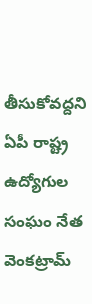తీసుకోవద్దని ఏపీ రాష్ట్ర ఉద్యోగుల సంఘం నేత వెంకట్రామ్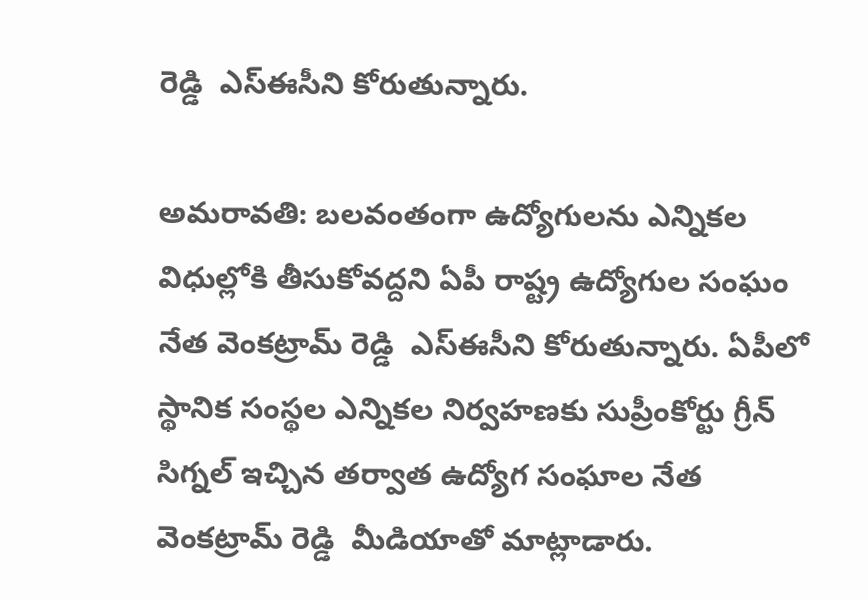రెడ్డి  ఎస్ఈసీని కోరుతున్నారు.

అమరావతి: బలవంతంగా ఉద్యోగులను ఎన్నికల విధుల్లోకి తీసుకోవద్దని ఏపీ రాష్ట్ర ఉద్యోగుల సంఘం నేత వెంకట్రామ్ రెడ్డి  ఎస్ఈసీని కోరుతున్నారు. ఏపీలో స్థానిక సంస్థల ఎన్నికల నిర్వహణకు సుప్రీంకోర్టు గ్రీన్ సిగ్నల్ ఇచ్చిన తర్వాత ఉద్యోగ సంఘాల నేత వెంకట్రామ్ రెడ్డి  మీడియాతో మాట్లాడారు.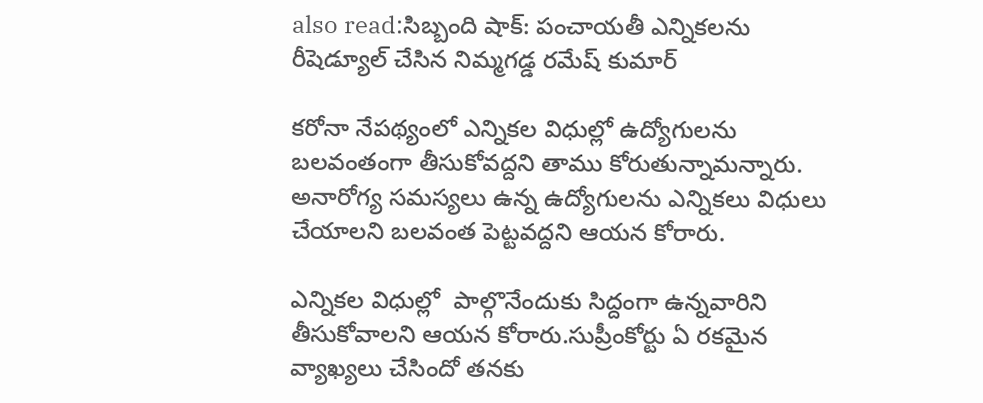also read:సిబ్బంది షాక్: పంచాయతీ ఎన్నికలను రీషెడ్యూల్ చేసిన నిమ్మగడ్డ రమేష్ కుమార్

కరోనా నేపథ్యంలో ఎన్నికల విధుల్లో ఉద్యోగులను బలవంతంగా తీసుకోవద్దని తాము కోరుతున్నామన్నారు.  అనారోగ్య సమస్యలు ఉన్న ఉద్యోగులను ఎన్నికలు విధులు చేయాలని బలవంత పెట్టవద్దని ఆయన కోరారు.

ఎన్నికల విధుల్లో  పాల్గొనేందుకు సిద్దంగా ఉన్నవారిని తీసుకోవాలని ఆయన కోరారు.సుప్రీంకోర్టు ఏ రకమైన వ్యాఖ్యలు చేసిందో తనకు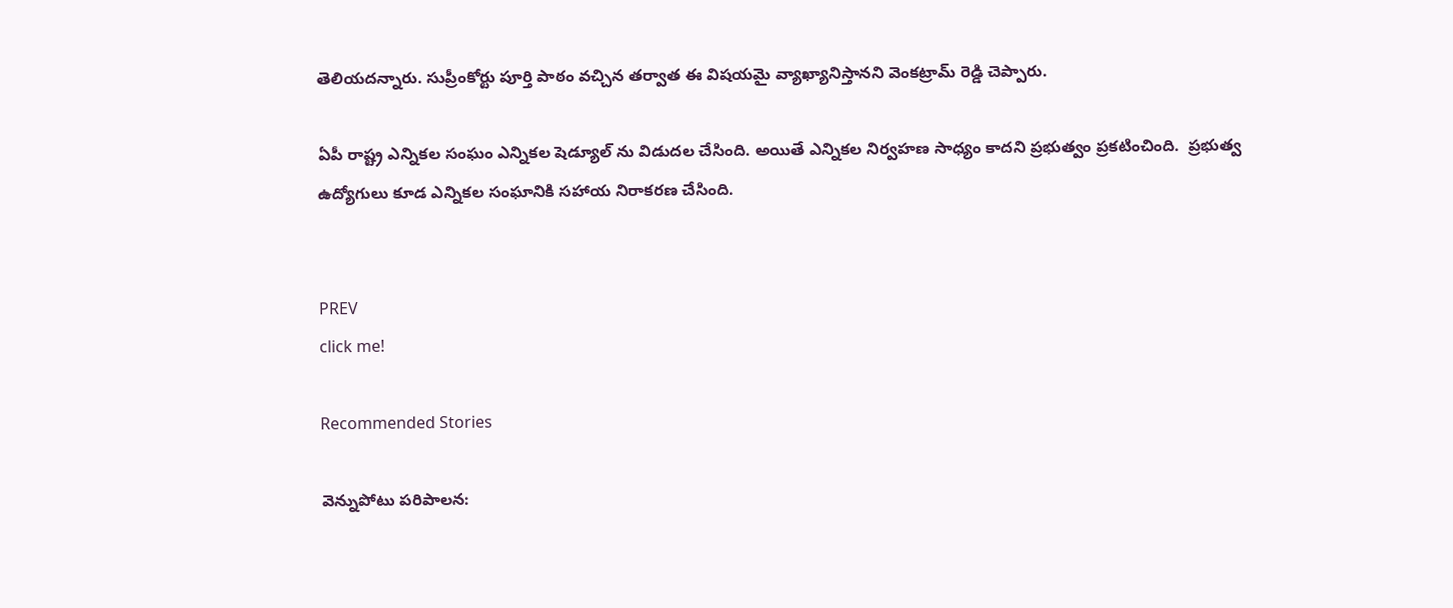తెలియదన్నారు. సుప్రీంకోర్టు పూర్తి పాఠం వచ్చిన తర్వాత ఈ విషయమై వ్యాఖ్యానిస్తానని వెంకట్రామ్ రెడ్డి చెప్పారు.

ఏపీ రాష్ట్ర ఎన్నికల సంఘం ఎన్నికల షెడ్యూల్ ను విడుదల చేసింది. అయితే ఎన్నికల నిర్వహణ సాధ్యం కాదని ప్రభుత్వం ప్రకటించింది.  ప్రభుత్వ ఉద్యోగులు కూడ ఎన్నికల సంఘానికి సహాయ నిరాకరణ చేసింది.


PREV
click me!

Recommended Stories

వెన్నుపోటు పరిపాలన: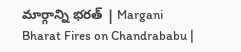మార్గాన్ని భరత్ | Margani Bharat Fires on Chandrababu |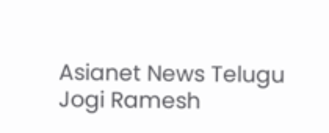Asianet News Telugu
Jogi Ramesh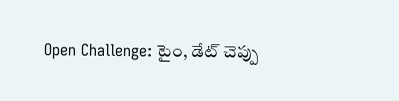Open Challenge: టైం, డేట్ చెప్పు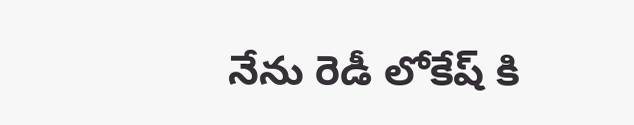నేను రెడీ లోకేష్ కి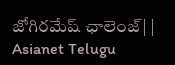జోగిరమేష్ ఛాలెంజ్| | Asianet Telugu